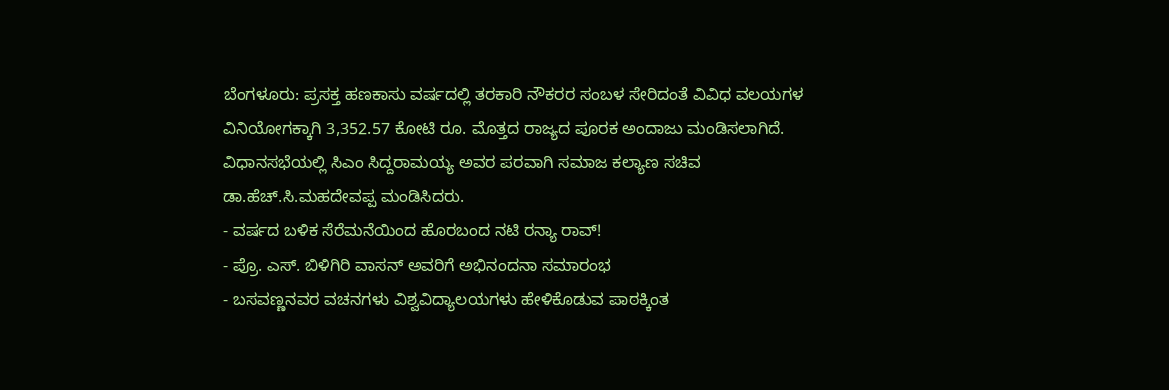ಬೆಂಗಳೂರು: ಪ್ರಸಕ್ತ ಹಣಕಾಸು ವರ್ಷದಲ್ಲಿ ತರಕಾರಿ ನೌಕರರ ಸಂಬಳ ಸೇರಿದಂತೆ ವಿವಿಧ ವಲಯಗಳ ವಿನಿಯೋಗಕ್ಕಾಗಿ 3,352.57 ಕೋಟಿ ರೂ. ಮೊತ್ತದ ರಾಜ್ಯದ ಪೂರಕ ಅಂದಾಜು ಮಂಡಿಸಲಾಗಿದೆ. ವಿಧಾನಸಭೆಯಲ್ಲಿ ಸಿಎಂ ಸಿದ್ದರಾಮಯ್ಯ ಅವರ ಪರವಾಗಿ ಸಮಾಜ ಕಲ್ಯಾಣ ಸಚಿವ ಡಾ.ಹೆಚ್.ಸಿ.ಮಹದೇವಪ್ಪ ಮಂಡಿಸಿದರು.
- ವರ್ಷದ ಬಳಿಕ ಸೆರೆಮನೆಯಿಂದ ಹೊರಬಂದ ನಟಿ ರನ್ಯಾ ರಾವ್!
- ಪ್ರೊ. ಎಸ್. ಬಿಳಿಗಿರಿ ವಾಸನ್ ಅವರಿಗೆ ಅಭಿನಂದನಾ ಸಮಾರಂಭ
- ಬಸವಣ್ಣನವರ ವಚನಗಳು ವಿಶ್ವವಿದ್ಯಾಲಯಗಳು ಹೇಳಿಕೊಡುವ ಪಾಠಕ್ಕಿಂತ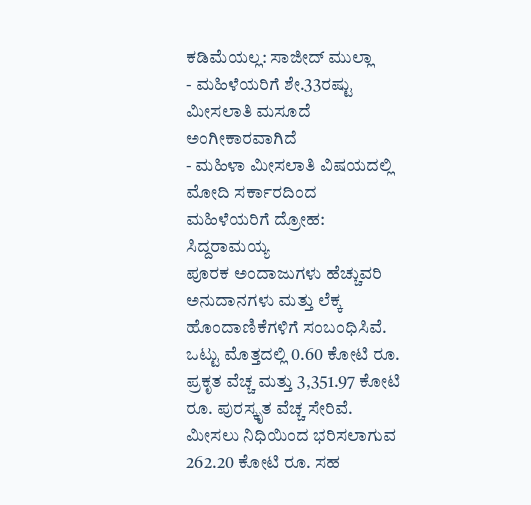ಕಡಿಮೆಯಲ್ಲ: ಸಾಜೀದ್ ಮುಲ್ಲಾ
- ಮಹಿಳೆಯರಿಗೆ ಶೇ.33ರಷ್ಟು ಮೀಸಲಾತಿ ಮಸೂದೆ ಅಂಗೀಕಾರವಾಗಿದೆ
- ಮಹಿಳಾ ಮೀಸಲಾತಿ ವಿಷಯದಲ್ಲಿ ಮೋದಿ ಸರ್ಕಾರದಿಂದ ಮಹಿಳೆಯರಿಗೆ ದ್ರೋಹ: ಸಿದ್ದರಾಮಯ್ಯ
ಪೂರಕ ಅಂದಾಜುಗಳು ಹೆಚ್ಚುವರಿ ಅನುದಾನಗಳು ಮತ್ತು ಲೆಕ್ಕ ಹೊಂದಾಣಿಕೆಗಳಿಗೆ ಸಂಬಂಧಿಸಿವೆ. ಒಟ್ಟು ಮೊತ್ತದಲ್ಲಿ 0.60 ಕೋಟಿ ರೂ. ಪ್ರಕೃತ ವೆಚ್ಚ ಮತ್ತು 3,351.97 ಕೋಟಿ ರೂ. ಪುರಸ್ಕೃತ ವೆಚ್ಚ ಸೇರಿವೆ. ಮೀಸಲು ನಿಧಿಯಿಂದ ಭರಿಸಲಾಗುವ 262.20 ಕೋಟಿ ರೂ. ಸಹ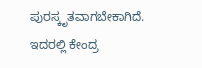ಪುರಸ್ಕೃತವಾಗಬೇಕಾಗಿದೆ. ಇದರಲ್ಲಿ ಕೇಂದ್ರ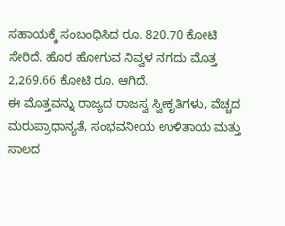ಸಹಾಯಕ್ಕೆ ಸಂಬಂಧಿಸಿದ ರೂ. 820.70 ಕೋಟಿ ಸೇರಿದೆ. ಹೊರ ಹೋಗುವ ನಿವ್ವಳ ನಗದು ಮೊತ್ತ 2,269.66 ಕೋಟಿ ರೂ. ಆಗಿದೆ.
ಈ ಮೊತ್ತವನ್ನು ರಾಜ್ಯದ ರಾಜಸ್ವ ಸ್ವೀಕೃತಿಗಳು, ವೆಚ್ಚದ ಮರುಪ್ರಾಧಾನ್ಯತೆ, ಸಂಭವನೀಯ ಉಳಿತಾಯ ಮತ್ತು ಸಾಲದ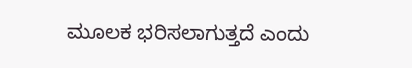ಮೂಲಕ ಭರಿಸಲಾಗುತ್ತದೆ ಎಂದು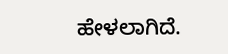ಹೇಳಲಾಗಿದೆ.